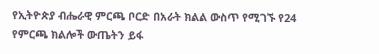የኢትዮጵያ ብሔራዊ ምርጫ ቦርድ በአራት ክልል ውስጥ የሚገኙ የ24 የምርጫ ክልሎች ውጤትን ይፋ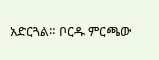አድርጓል። ቦርዱ ምርጫው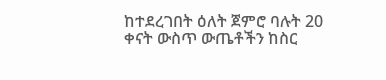ከተደረገበት ዕለት ጀምሮ ባሉት 20 ቀናት ውስጥ ውጤቶችን ከስር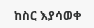ከስር እያሳወቀ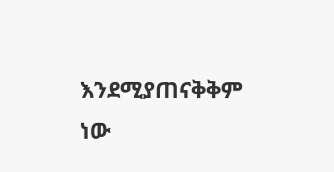እንደሚያጠናቅቅም ነው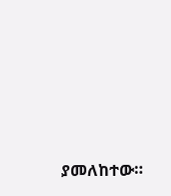ያመለከተው።